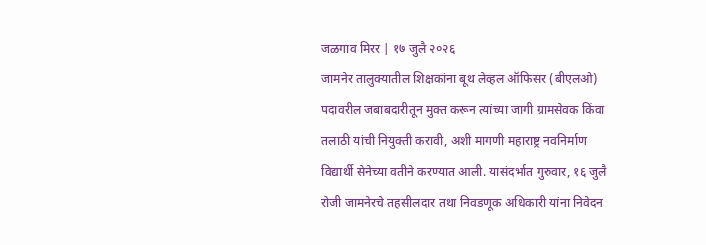जळगाव मिरर | १७ जुलै २०२६
जामनेर तालुक्यातील शिक्षकांना बूथ लेव्हल ऑफिसर (बीएलओ) पदावरील जबाबदारीतून मुक्त करून त्यांच्या जागी ग्रामसेवक किंवा तलाठी यांची नियुक्ती करावी, अशी मागणी महाराष्ट्र नवनिर्माण विद्यार्थी सेनेच्या वतीने करण्यात आली. यासंदर्भात गुरुवार, १६ जुलै रोजी जामनेरचे तहसीलदार तथा निवडणूक अधिकारी यांना निवेदन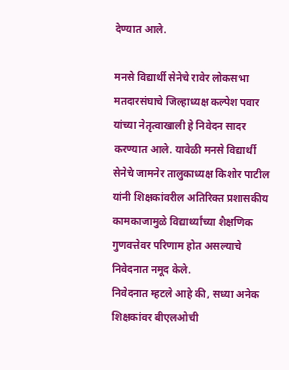देण्यात आले.

मनसे विद्यार्थी सेनेचे रावेर लोकसभा मतदारसंघाचे जिल्हाध्यक्ष कल्पेश पवार यांच्या नेतृत्वाखाली हे निवेदन सादर करण्यात आले. यावेळी मनसे विद्यार्थी सेनेचे जामनेर तालुकाध्यक्ष किशोर पाटील यांनी शिक्षकांवरील अतिरिक्त प्रशासकीय कामकाजामुळे विद्यार्थ्यांच्या शैक्षणिक गुणवत्तेवर परिणाम होत असल्याचे निवेदनात नमूद केले.
निवेदनात म्हटले आहे की, सध्या अनेक शिक्षकांवर बीएलओची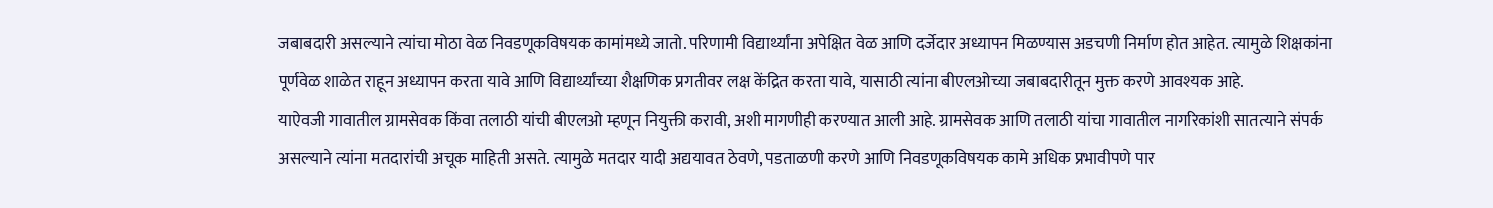जबाबदारी असल्याने त्यांचा मोठा वेळ निवडणूकविषयक कामांमध्ये जातो. परिणामी विद्यार्थ्यांना अपेक्षित वेळ आणि दर्जेदार अध्यापन मिळण्यास अडचणी निर्माण होत आहेत. त्यामुळे शिक्षकांना पूर्णवेळ शाळेत राहून अध्यापन करता यावे आणि विद्यार्थ्यांच्या शैक्षणिक प्रगतीवर लक्ष केंद्रित करता यावे, यासाठी त्यांना बीएलओच्या जबाबदारीतून मुक्त करणे आवश्यक आहे.
याऐवजी गावातील ग्रामसेवक किंवा तलाठी यांची बीएलओ म्हणून नियुक्ती करावी, अशी मागणीही करण्यात आली आहे. ग्रामसेवक आणि तलाठी यांचा गावातील नागरिकांशी सातत्याने संपर्क असल्याने त्यांना मतदारांची अचूक माहिती असते. त्यामुळे मतदार यादी अद्ययावत ठेवणे, पडताळणी करणे आणि निवडणूकविषयक कामे अधिक प्रभावीपणे पार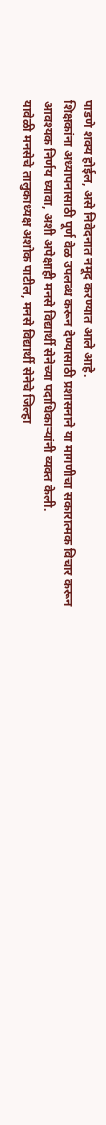पाडणे शक्य होईल, असे निवेदनात नमूद करण्यात आले आहे.
शिक्षकांना अध्यापनासाठी पूर्ण वेळ उपलब्ध करून देण्यासाठी प्रशासनाने या मागणीचा सकारात्मक विचार करून आवश्यक निर्णय घ्यावा, अशी अपेक्षाही मनसे विद्यार्थी सेनेच्या पदाधिकाऱ्यांनी व्यक्त केली.
यावेळी मनसेचे तालुकाध्यक्ष अशोक पाटील, मनसे विद्यार्थी सेनेचे जिल्हा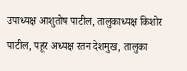उपाध्यक्ष आशुतोष पाटील, तालुकाध्यक्ष किशोर पाटील, पहूर अध्यक्ष रतन देशमुख, तालुका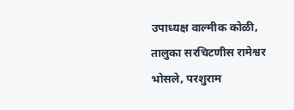उपाध्यक्ष वाल्मीक कोळी, तालुका सरचिटणीस रामेश्वर भोसले, परशुराम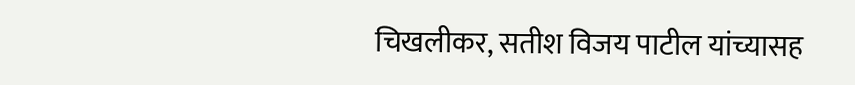चिखलीकर, सतीश विजय पाटील यांच्यासह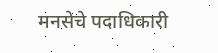मनसेचे पदाधिकारी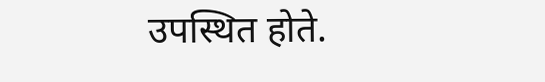उपस्थित होते.